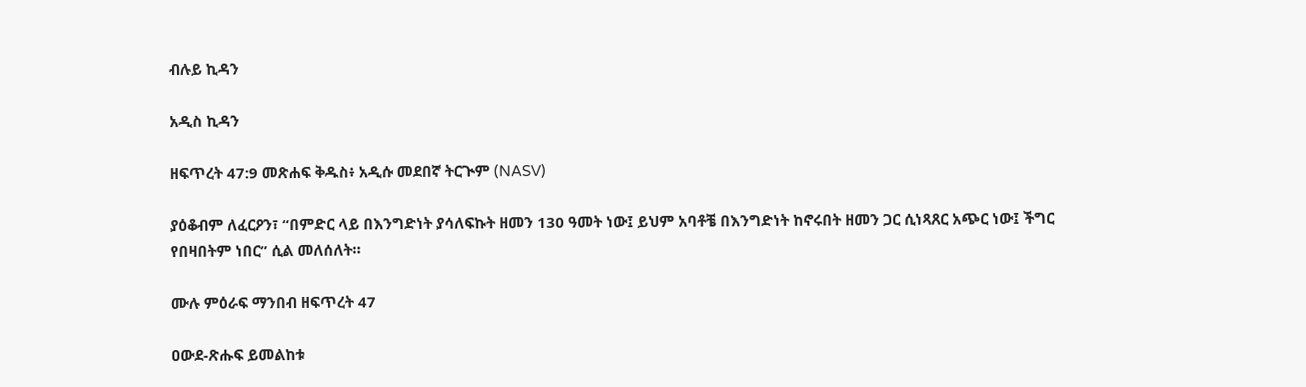ብሉይ ኪዳን

አዲስ ኪዳን

ዘፍጥረት 47:9 መጽሐፍ ቅዱስ፥ አዲሱ መደበኛ ትርጒም (NASV)

ያዕቆብም ለፈርዖን፣ “በምድር ላይ በእንግድነት ያሳለፍኩት ዘመን 130 ዓመት ነው፤ ይህም አባቶቼ በእንግድነት ከኖሩበት ዘመን ጋር ሲነጻጸር አጭር ነው፤ ችግር የበዛበትም ነበር” ሲል መለሰለት።

ሙሉ ምዕራፍ ማንበብ ዘፍጥረት 47

ዐውደ-ጽሑፍ ይመልከቱ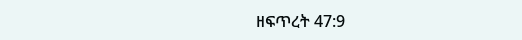ዘፍጥረት 47:9